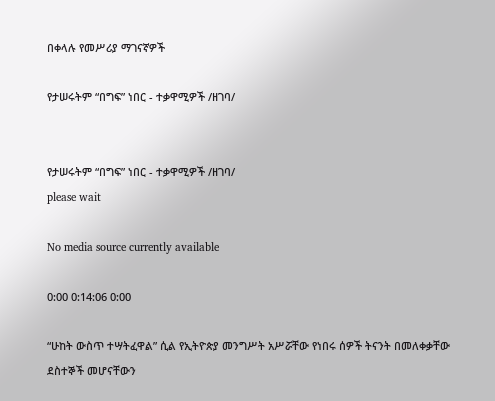በቀላሉ የመሥሪያ ማገናኛዎች

የታሠሩትም “በግፍ” ነበር - ተቃዋሚዎች /ዘገባ/


የታሠሩትም “በግፍ” ነበር - ተቃዋሚዎች /ዘገባ/
please wait

No media source currently available

0:00 0:14:06 0:00

“ሁከት ውስጥ ተሣትፈዋል” ሲል የኢትዮጵያ መንግሥት አሥሯቸው የነበሩ ሰዎች ትናንት በመለቀቃቸው ደስተኞች መሆናቸውን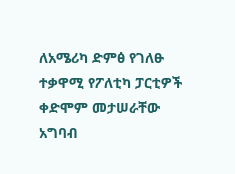ለአሜሪካ ድምፅ የገለፁ ተቃዋሚ የፖለቲካ ፓርቲዎች ቀድሞም መታሠራቸው አግባብ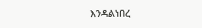እንዳልነበረ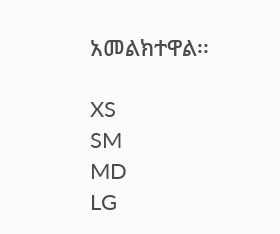አመልክተዋል፡፡

XS
SM
MD
LG